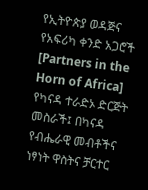የኢትዮጵያ ወዳጅና የአፍሪካ ቀንድ አጋሮች [Partners in the Horn of Africa] የካናዳ ተራድኦ ድርጅት መስራች፤ በካናዳ የብሔራዊ መብቶችና ነፃነት ዋስትና ቻርተር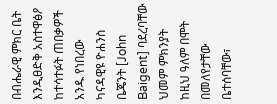በብሔራዊ ምክር ቤት እንዲፀድቅ አስተዋፅዖ ከተሳተፉት ጠበቃዎች አንዱ የነበረው ካናዳዊዩ ዮሐንስ ቤጄንት [John Baigent] ባደረባቸው ህመም ምክንያት ከዚህ ዓለም በሞት በመለየታቸው ቤተሰባቸው፣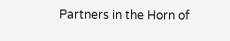Partners in the Horn of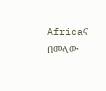Africaና በመላው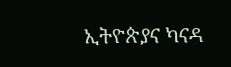ኢትዮጵያና ካናዳ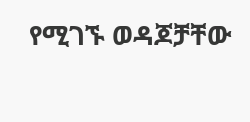የሚገኙ ወዳጆቻቸው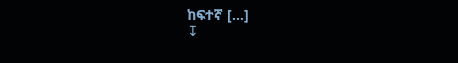ከፍተኛ […]
↧